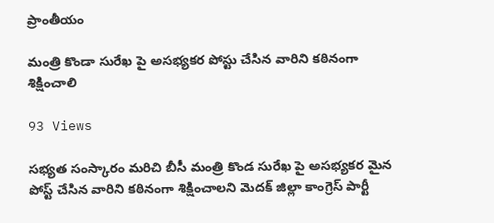ప్రాంతీయం

మంత్రి కొండా సురేఖ పై అసభ్యకర పోస్టు చేసిన వారిని కఠినంగా శిక్షించాలి

93 Views

సభ్యత సంస్కారం మరిచి బీసీ మంత్రి కొండ సురేఖ పై అసభ్యకర మైన పోస్ట్ చేసిన వారిని కఠినంగా శిక్షించాలని మెదక్ జిల్లా కాంగ్రెస్ పార్టీ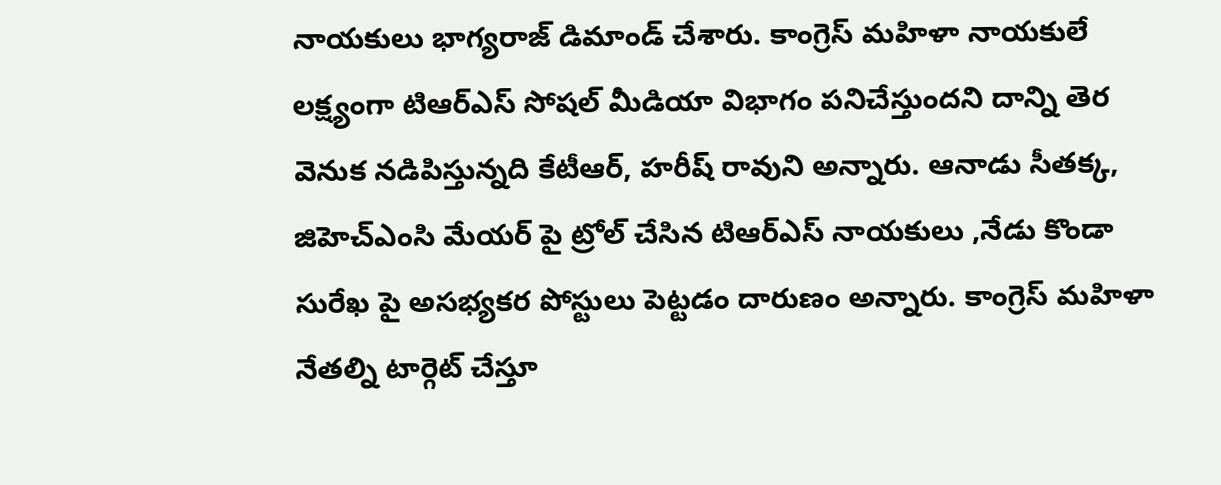నాయకులు భాగ్యరాజ్ డిమాండ్ చేశారు. కాంగ్రెస్ మహిళా నాయకులే లక్ష్యంగా టిఆర్ఎస్ సోషల్ మీడియా విభాగం పనిచేస్తుందని దాన్ని తెర వెనుక నడిపిస్తున్నది కేటీఆర్, హరీష్ రావుని అన్నారు. ఆనాడు సీతక్క, జిహెచ్ఎంసి మేయర్ పై ట్రోల్ చేసిన టిఆర్ఎస్ నాయకులు ,నేడు కొండా సురేఖ పై అసభ్యకర పోస్టులు పెట్టడం దారుణం అన్నారు. కాంగ్రెస్ మహిళా నేతల్ని టార్గెట్ చేస్తూ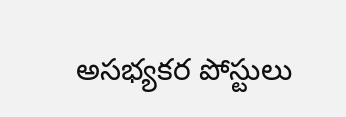అసభ్యకర పోస్టులు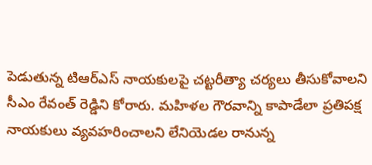పెడుతున్న టిఆర్ఎస్ నాయకులపై చట్టరీత్యా చర్యలు తీసుకోవాలని సీఎం రేవంత్ రెడ్డిని కోరారు. మహిళల గౌరవాన్ని కాపాడేలా ప్రతిపక్ష నాయకులు వ్యవహరించాలని లేనియెడల రానున్న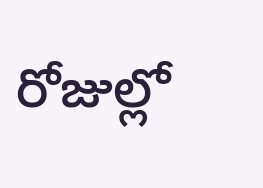రోజుల్లో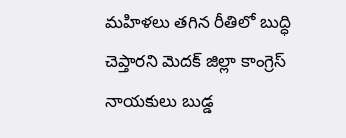మహిళలు తగిన రీతిలో బుద్ధి చెప్తారని మెదక్ జిల్లా కాంగ్రెస్ నాయకులు బుడ్డ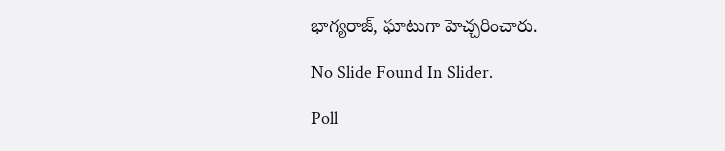భాగ్యరాజ్, ఘాటుగా హెచ్చరించారు.

No Slide Found In Slider.

Poll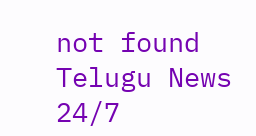not found
Telugu News 24/7